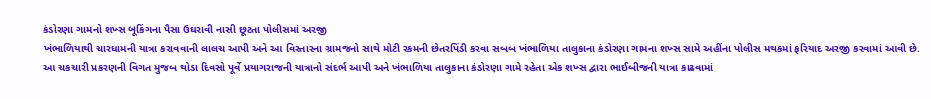કંડોરણા ગામનો શખ્સ બૂકિંગના પૈસા ઉઘરાવી નાસી છૂટતા પોલીસમાં અરજી
ખંભાળિયાથી ચારધામની યાત્રા કરાવવાની લાલચ આપી અને આ વિસ્તારના ગ્રામજનો સાથે મોટી રકમની છેતરપિંડી કરવા સબબ ખંભાળિયા તાલુકાના કંડોરણા ગામના શખ્સ સામે અહીંના પોલીસ મથકમાં ફરિયાદ અરજી કરવામાં આવી છે.
આ ચકચારી પ્રકરણની વિગત મુજબ થોડા દિવસો પૂર્વે પ્રયાગરાજની યાત્રાનો સંદર્ભ આપી અને ખંભાળિયા તાલુકાના કંડોરણા ગામે રહેતા એક શખ્સ દ્વારા ભાઈબીજની યાત્રા કાઢવામાં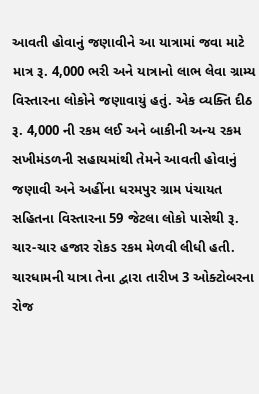આવતી હોવાનું જણાવીને આ યાત્રામાં જવા માટે માત્ર રૂ. 4,000 ભરી અને યાત્રાનો લાભ લેવા ગ્રામ્ય વિસ્તારના લોકોને જણાવાયું હતું. એક વ્યક્તિ દીઠ રૂ. 4,000 ની રકમ લઈ અને બાકીની અન્ય રકમ સખીમંડળની સહાયમાંથી તેમને આવતી હોવાનું જણાવી અને અહીંના ધરમપુર ગ્રામ પંચાયત સહિતના વિસ્તારના 59 જેટલા લોકો પાસેથી રૂ. ચાર-ચાર હજાર રોકડ રકમ મેળવી લીધી હતી.
ચારધામની યાત્રા તેના દ્વારા તારીખ 3 ઓક્ટોબરના રોજ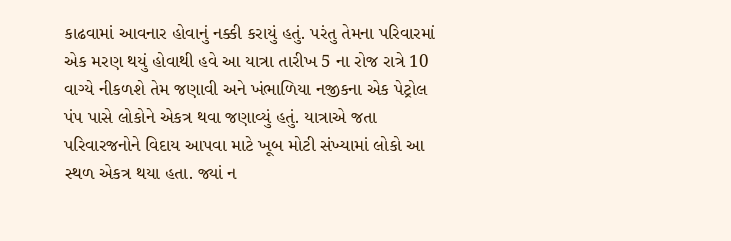કાઢવામાં આવનાર હોવાનું નક્કી કરાયું હતું. પરંતુ તેમના પરિવારમાં એક મરણ થયું હોવાથી હવે આ યાત્રા તારીખ 5 ના રોજ રાત્રે 10 વાગ્યે નીકળશે તેમ જણાવી અને ખંભાળિયા નજીકના એક પેટ્રોલ પંપ પાસે લોકોને એકત્ર થવા જણાવ્યું હતું. યાત્રાએ જતા પરિવારજનોને વિદાય આપવા માટે ખૂબ મોટી સંખ્યામાં લોકો આ સ્થળ એકત્ર થયા હતા. જ્યાં ન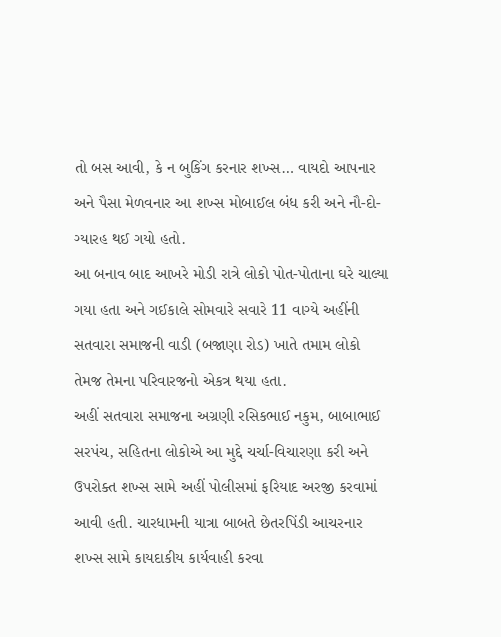તો બસ આવી, કે ન બુકિંગ કરનાર શખ્સ… વાયદો આપનાર અને પૈસા મેળવનાર આ શખ્સ મોબાઈલ બંધ કરી અને નૌ-દો-ગ્યારહ થઈ ગયો હતો.
આ બનાવ બાદ આખરે મોડી રાત્રે લોકો પોત-પોતાના ઘરે ચાલ્યા ગયા હતા અને ગઈકાલે સોમવારે સવારે 11 વાગ્યે અહીંની સતવારા સમાજની વાડી (બજાણા રોડ) ખાતે તમામ લોકો તેમજ તેમના પરિવારજનો એકત્ર થયા હતા.
અહીં સતવારા સમાજના અગ્રણી રસિકભાઈ નકુમ, બાબાભાઈ સરપંચ, સહિતના લોકોએ આ મુદ્દે ચર્ચા-વિચારણા કરી અને ઉપરોક્ત શખ્સ સામે અહીં પોલીસમાં ફરિયાદ અરજી કરવામાં આવી હતી. ચારધામની યાત્રા બાબતે છેતરપિંડી આચરનાર શખ્સ સામે કાયદાકીય કાર્યવાહી કરવા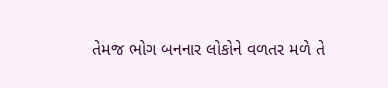તેમજ ભોગ બનનાર લોકોને વળતર મળે તે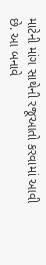માટેની માંગ સાથેની રજૂઆતો કરવામાં આવી છે. આ બનાવે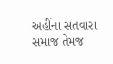અહીંના સતવારા સમાજ તેમજ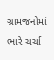ગ્રામજનોમાં ભારે ચર્ચા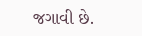જગાવી છે.